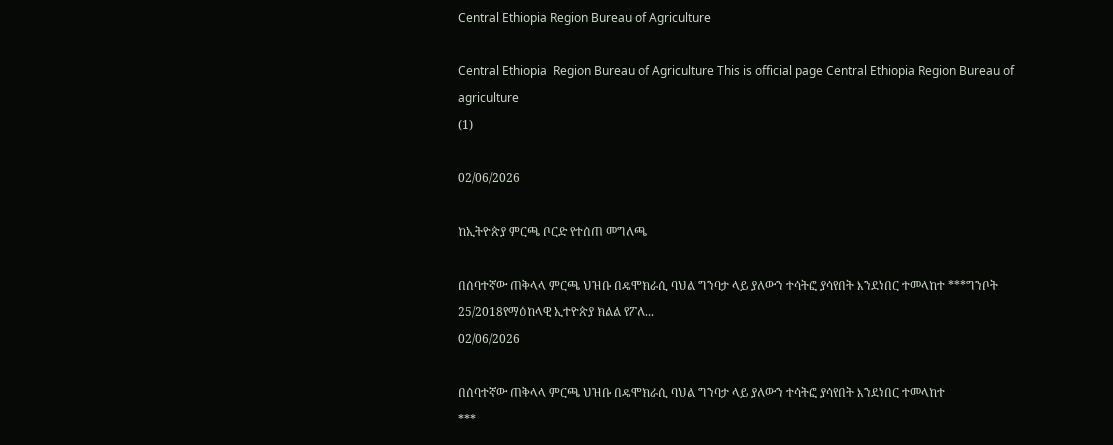Central Ethiopia Region Bureau of Agriculture

Central Ethiopia  Region Bureau of Agriculture This is official page Central Ethiopia Region Bureau of agriculture
(1)

02/06/2026

ከኢትዮጵያ ምርጫ ቦርድ የተሰጠ መግለጫ

በሰባተኛው ጠቅላላ ምርጫ ህዝቡ በዴሞክራሲ ባህል ግንባታ ላይ ያለውን ተሳትፎ ያሳየበት እንደነበር ተመላከተ ***ግንቦት 25/2018የማዕከላዊ ኢተዮጵያ ክልል የፖለ...
02/06/2026

በሰባተኛው ጠቅላላ ምርጫ ህዝቡ በዴሞክራሲ ባህል ግንባታ ላይ ያለውን ተሳትፎ ያሳየበት እንደነበር ተመላከተ
***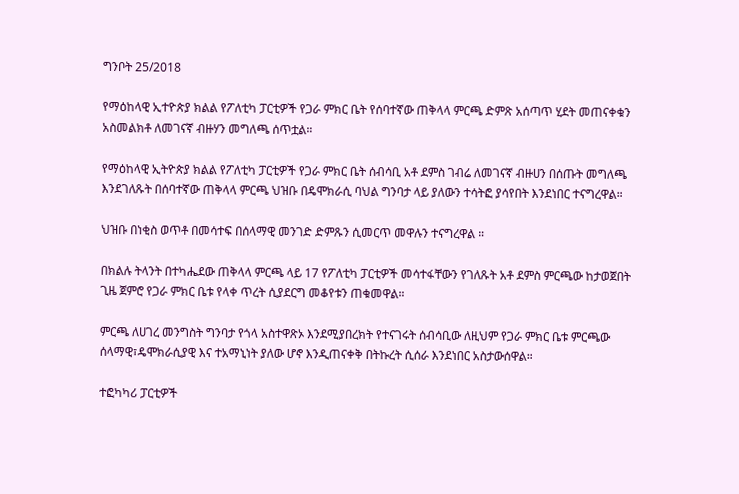ግንቦት 25/2018

የማዕከላዊ ኢተዮጵያ ክልል የፖለቲካ ፓርቲዎች የጋራ ምክር ቤት የሰባተኛው ጠቅላላ ምርጫ ድምጽ አሰጣጥ ሂደት መጠናቀቁን አስመልክቶ ለመገናኛ ብዙሃን መግለጫ ሰጥቷል።

የማዕከላዊ ኢትዮጵያ ክልል የፖለቲካ ፓርቲዎች የጋራ ምክር ቤት ሰብሳቢ አቶ ደምስ ገብሬ ለመገናኛ ብዙሀን በሰጡት መግለጫ እንደገለጹት በሰባተኛው ጠቅላላ ምርጫ ህዝቡ በዴሞክራሲ ባህል ግንባታ ላይ ያለውን ተሳትፎ ያሳየበት እንደነበር ተናግረዋል።

ህዝቡ በነቂስ ወጥቶ በመሳተፍ በሰላማዊ መንገድ ድምጹን ሲመርጥ መዋሉን ተናግረዋል ።

በክልሉ ትላንት በተካሔደው ጠቅላላ ምርጫ ላይ 17 የፖለቲካ ፓርቲዎች መሳተፋቸውን የገለጹት አቶ ደምስ ምርጫው ከታወጀበት ጊዜ ጀምሮ የጋራ ምክር ቤቱ የላቀ ጥረት ሲያደርግ መቆየቱን ጠቁመዋል።

ምርጫ ለሀገረ መንግስት ግንባታ የጎላ አስተዋጽኦ እንደሚያበረክት የተናገሩት ሰብሳቢው ለዚህም የጋራ ምክር ቤቱ ምርጫው ሰላማዊ፣ዴሞክራሲያዊ እና ተአማኒነት ያለው ሆኖ እንዲጠናቀቅ በትኩረት ሲሰራ እንደነበር አስታውሰዋል።

ተፎካካሪ ፓርቲዎች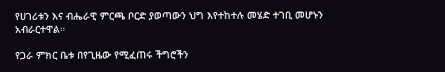የሀገሪቱን እና ብሔራዊ ምርጫ ቦርድ ያወጣውን ህግ እየተከተሉ መሄድ ተገቢ መሆኑን አብራርተዋል።

የጋራ ምክር ቤቱ በየጊዜው የሚፈጠሩ ችግሮችን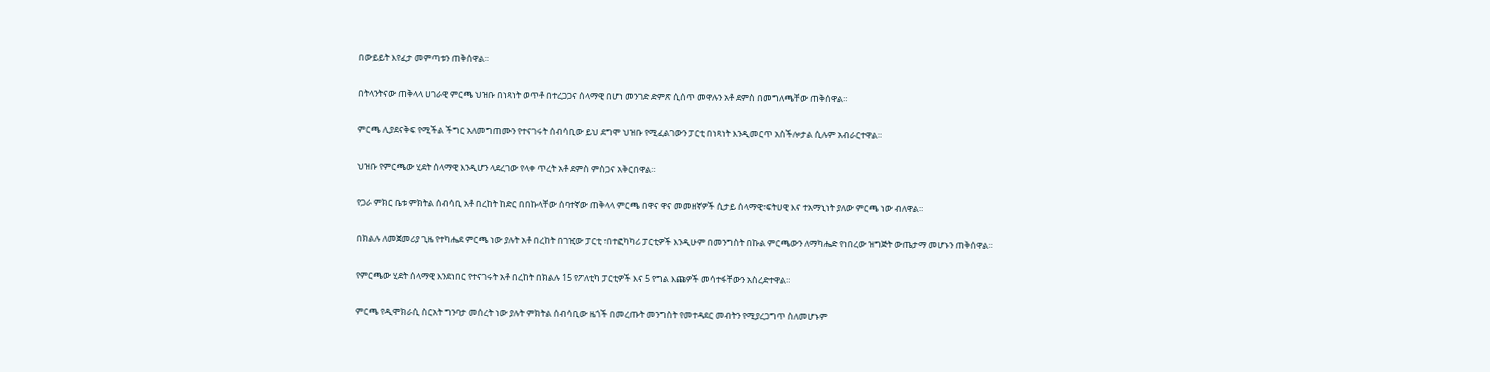በውይይት እየፈታ መምጣቱን ጠቅሰዋል።

በትላንትናው ጠቅላላ ሀገራዊ ምርጫ ህዝቡ በነጻነት ወጥቶ በተረጋጋና ሰላማዊ በሆነ መንገድ ድምጽ ሲሰጥ መዋሉን አቶ ደምስ በመግለጫቸው ጠቅሰዋል።

ምርጫ ሊያደናቅፍ የሚችል ችግር አለመግጠሙን የተናገሩት ሰብሳቢው ይህ ደግሞ ህዝቡ የሚፈልገውን ፓርቲ በነጻነት እንዲመርጥ አስችሎታል ሲሉም አብራርተዋል።

ህዝቡ የምርጫው ሂደት ሰላማዊ እንዲሆን ላደረገው የላቀ ጥረት አቶ ደምስ ምስጋና አቅርበዋል።

የጋራ ምክር ቤቱ ምክትል ሰብሳቢ አቶ በረከት ከድር በበኩላቸው ሰባተኛው ጠቅላላ ምርጫ በዋና ዋና መመዘኛዎች ሲታይ ሰላማዊ፣ፍትሀዊ እና ተአማኒነት ያለው ምርጫ ነው ብለዋል።

በክልሉ ለመጀመሪያ ጊዜ የተካሔደ ምርጫ ነው ያሉት አቶ በረከት በገዢው ፓርቲ ፣በተፎካካሪ ፓርቲዎች እንዲሁም በመንግስት በኩል ምርጫውን ለማካሔድ የነበረው ዝግጅት ውጤታማ መሆኑን ጠቅሰዋል።

የምርጫው ሂደት ሰላማዊ እንደነበር የተናገሩት አቶ በረከት በክልሉ 15 የፖለቲካ ፓርቲዎች እና 5 የግል እጩዎች መሳተፋቸውን አስረድተዋል።

ምርጫ የዲሞክራሲ ስርአት ግንባታ መሰረት ነው ያሉት ምክትል ሰብሳቢው ዜጎች በመረጡት መንግስት የመተዳደር መብትን የሚያረጋግጥ ስለመሆኑም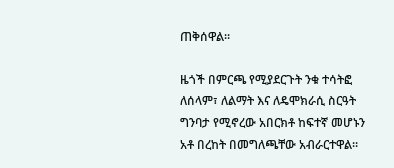ጠቅሰዋል።

ዜጎች በምርጫ የሚያደርጉት ንቁ ተሳትፎ ለሰላም፣ ለልማት እና ለዴሞክራሲ ስርዓት ግንባታ የሚኖረው አበርክቶ ከፍተኛ መሆኑን አቶ በረከት በመግለጫቸው አብራርተዋል።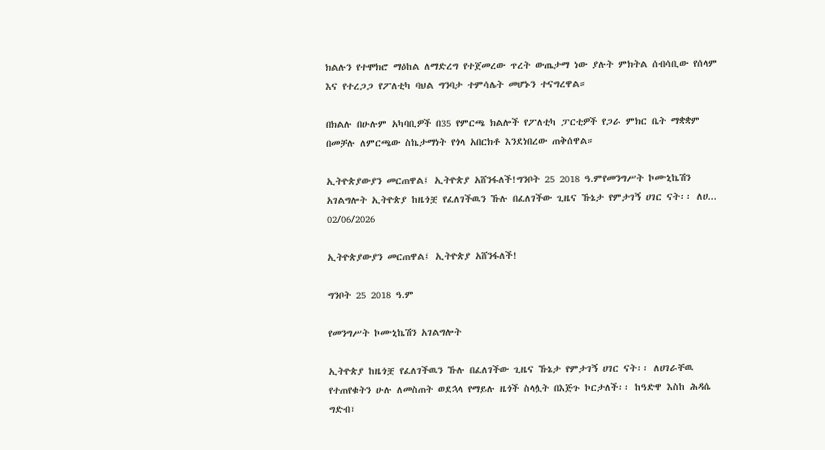ክልሉን የተሞክሮ ማዕከል ለማድረግ የተጀመረው ጥረት ውጤታማ ነው ያሉት ምክትል ሰብሳቢው የሰላም እና የተረጋጋ የፖለቲካ ባህል ግንባታ ተምሳሌት መሆኑን ተናግረዋል።

በክልሉ በሁሉም አካባቢዎች በ35 የምርጫ ክልሎች የፖለቲካ ፓርቲዎች የጋራ ምክር ቤት ማቋቋም በመቻሉ ለምርጫው ስኬታማነት የጎላ አበርክቶ እንደነበረው ጠቅሰዋል።

ኢትዮጵያውያን መርጠዋል፤ ኢትዮጵያ አሸንፋለች!ግንቦት 25 2018 ዓ.ምየመንግሥት ኮሙኒኬሽን አገልግሎት ኢትዮጵያ ከዜጎቿ የፈለገችዉን ኹሉ በፈለገችው ጊዜና ኹኔታ የምታገኝ ሀገር ናት፡፡ ለሀ...
02/06/2026

ኢትዮጵያውያን መርጠዋል፤ ኢትዮጵያ አሸንፋለች!

ግንቦት 25 2018 ዓ.ም

የመንግሥት ኮሙኒኬሽን አገልግሎት

ኢትዮጵያ ከዜጎቿ የፈለገችዉን ኹሉ በፈለገችው ጊዜና ኹኔታ የምታገኝ ሀገር ናት፡፡ ለሀገራቸዉ የተጠየቁትን ሁሉ ለመስጠት ወደኋላ የማይሉ ዜጎች ስላሏት በእጅጉ ኮርታለች፡፡ ከዓድዋ እስከ ሕዳሴ ግድብ፣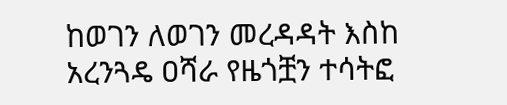ከወገን ለወገን መረዳዳት እስከ አረንጓዴ ዐሻራ የዜጎቿን ተሳትፎ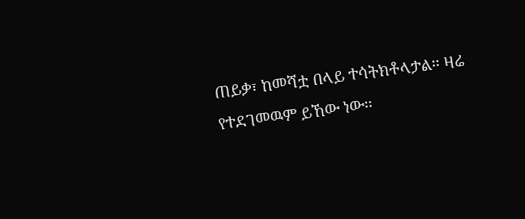ጠይቃ፣ ከመሻቷ በላይ ተሳትክቶላታል፡፡ ዛሬ የተደገመዉም ይኸው ነው፡፡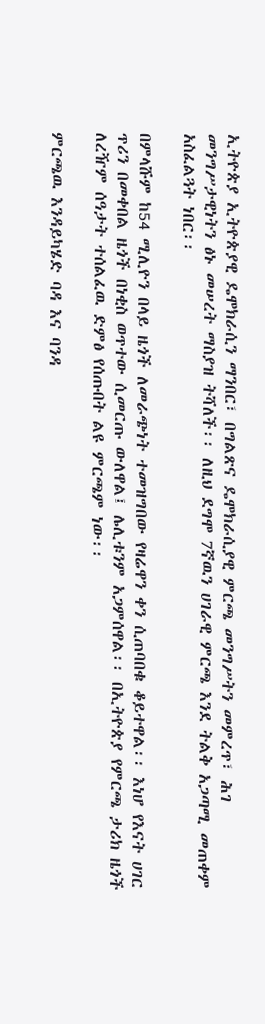ኢትዮጵያ ኢትዮጵያዊ ዴሞክራሲን ማንበር፣ በግልጽና ዴሞክራሲያዊ ምርጫ መንግሥትን መምረጥ፣ ሕገ መንግሥታዊነትን ፅኑ መሠረት ማስያዝ ትሻለች፡፡ ለዚህ ደግሞ 7ኛዉን ሀገራዊ ምርጫ እንደ ትልቅ አጋጣሚ መጠቀም አስፈልጓት ነበር፡፡

በምላሹም ከ54 ሚሊዮን በላይ ዜጎች ለመራጭነት ተመዝግበው የዛሬዋን ቀን ሲጠባበቁ ቆይተዋል፡፡ እነሆ የእናት ሀገር ጥሪን በመቀበል ዜጎች በነቂስ ወጥተው ሲመርጡ ውለዋል፤ ሌሊቱንም አጋምሰዋል፡፡ በኢትዮጵያ የምርጫ ታሪክ ዜጎች ለረዥም ሰዓታት ተሰልፈዉ ድምፅ የሰጡበት ልዩ ምርጫም ነው፡፡

ምርጫዉ እንዳይካሄድ ባዳ እና ባንዳ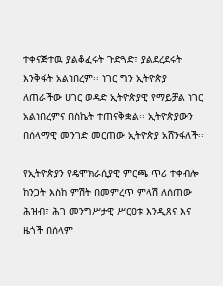ተቀናጅተዉ ያልቆፈሩት ጉድጓድ፣ ያልደረደሩት እንቅፋት አልነበረም፡፡ ነገር ግን ኢትዮጵያ ለጠራችው ሀገር ወዳድ ኢትዮጵያዊ የማይቻል ነገር አልነበረምና በስኬት ተጠናቅቋል፡፡ ኢትዮጵያውን በሰላማዊ መንገድ መርጠው ኢትዮጵያ አሸንፋለች፡፡

የኢትዮጵያን የዴሞክራሲያዊ ምርጫ ጥሪ ተቀብሎ ከንጋት እስከ ምሽት በመምረጥ ምላሽ ለሰጠው ሕዝብ፣ ሕገ መንግሥታዊ ሥርዐቱ እንዲጸና እና ዜጎች በሰላም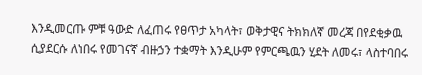እንዲመርጡ ምቹ ዓውድ ለፈጠሩ የፀጥታ አካላት፣ ወቅታዊና ትክክለኛ መረጃ በየደቂቃዉ ሲያደርሱ ለነበሩ የመገናኛ ብዙኃን ተቋማት እንዲሁም የምርጫዉን ሂደት ለመሩ፣ ላስተባበሩ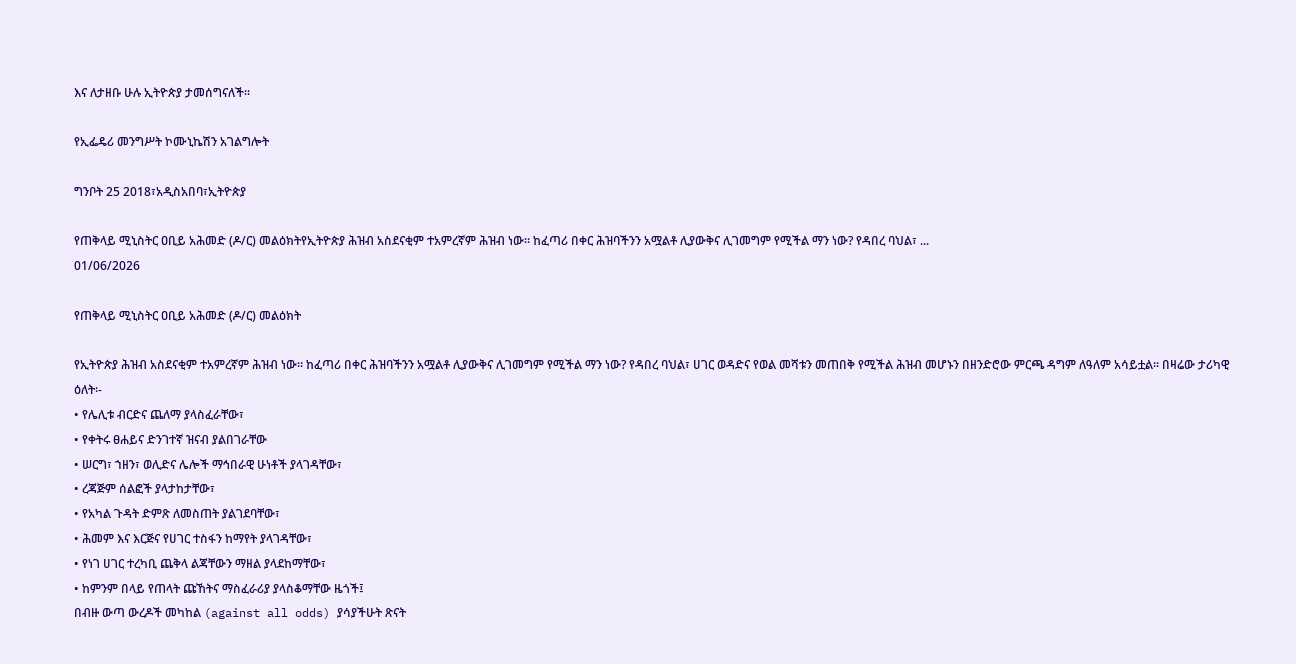እና ለታዘቡ ሁሉ ኢትዮጵያ ታመሰግናለች፡፡

የኢፌዴሪ መንግሥት ኮሙኒኬሽን አገልግሎት

ግንቦት 25 2018፣አዲስአበባ፣ኢትዮጵያ

የጠቅላይ ሚኒስትር ዐቢይ አሕመድ (ዶ/ር) መልዕክትየኢትዮጵያ ሕዝብ አስደናቂም ተአምረኛም ሕዝብ ነው። ከፈጣሪ በቀር ሕዝባችንን አሟልቶ ሊያውቅና ሊገመግም የሚችል ማን ነው? የዳበረ ባህል፣ ...
01/06/2026

የጠቅላይ ሚኒስትር ዐቢይ አሕመድ (ዶ/ር) መልዕክት

የኢትዮጵያ ሕዝብ አስደናቂም ተአምረኛም ሕዝብ ነው። ከፈጣሪ በቀር ሕዝባችንን አሟልቶ ሊያውቅና ሊገመግም የሚችል ማን ነው? የዳበረ ባህል፣ ሀገር ወዳድና የወል መሻቱን መጠበቅ የሚችል ሕዝብ መሆኑን በዘንድሮው ምርጫ ዳግም ለዓለም አሳይቷል። በዛሬው ታሪካዊ ዕለት፡-
• የሌሊቱ ብርድና ጨለማ ያላስፈራቸው፣
• የቀትሩ ፀሐይና ድንገተኛ ዝናብ ያልበገራቸው
• ሠርግ፣ ኀዘን፣ ወሊድና ሌሎች ማኅበራዊ ሁነቶች ያላገዳቸው፣
• ረጃጅም ሰልፎች ያላታከታቸው፣
• የአካል ጉዳት ድምጽ ለመስጠት ያልገደባቸው፣
• ሕመም እና እርጅና የሀገር ተስፋን ከማየት ያላገዳቸው፣
• የነገ ሀገር ተረካቢ ጨቅላ ልጃቸውን ማዘል ያላደከማቸው፣
• ከምንም በላይ የጠላት ጩኸትና ማስፈራሪያ ያላስቆማቸው ዜጎች፤
በብዙ ውጣ ውረዶች መካከል (against all odds) ያሳያችሁት ጽናት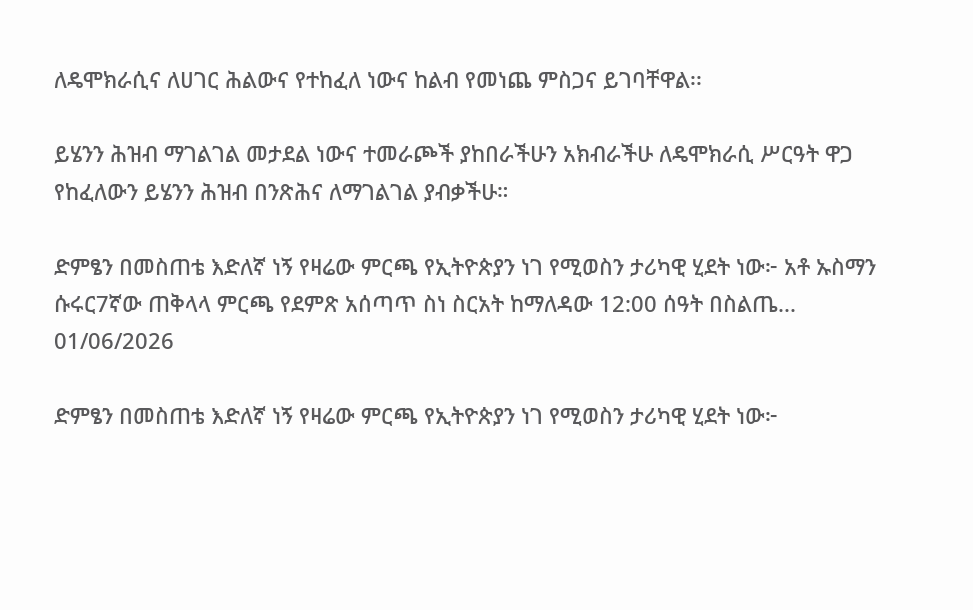ለዴሞክራሲና ለሀገር ሕልውና የተከፈለ ነውና ከልብ የመነጨ ምስጋና ይገባቸዋል፡፡

ይሄንን ሕዝብ ማገልገል መታደል ነውና ተመራጮች ያከበራችሁን አክብራችሁ ለዴሞክራሲ ሥርዓት ዋጋ የከፈለውን ይሄንን ሕዝብ በንጽሕና ለማገልገል ያብቃችሁ።

ድምፄን በመስጠቴ እድለኛ ነኝ የዛሬው ምርጫ የኢትዮጵያን ነገ የሚወስን ታሪካዊ ሂደት ነው፦ አቶ ኡስማን ሱሩር7ኛው ጠቅላላ ምርጫ የደምጽ አሰጣጥ ስነ ስርአት ከማለዳው 12:00 ሰዓት በስልጤ...
01/06/2026

ድምፄን በመስጠቴ እድለኛ ነኝ የዛሬው ምርጫ የኢትዮጵያን ነገ የሚወስን ታሪካዊ ሂደት ነው፦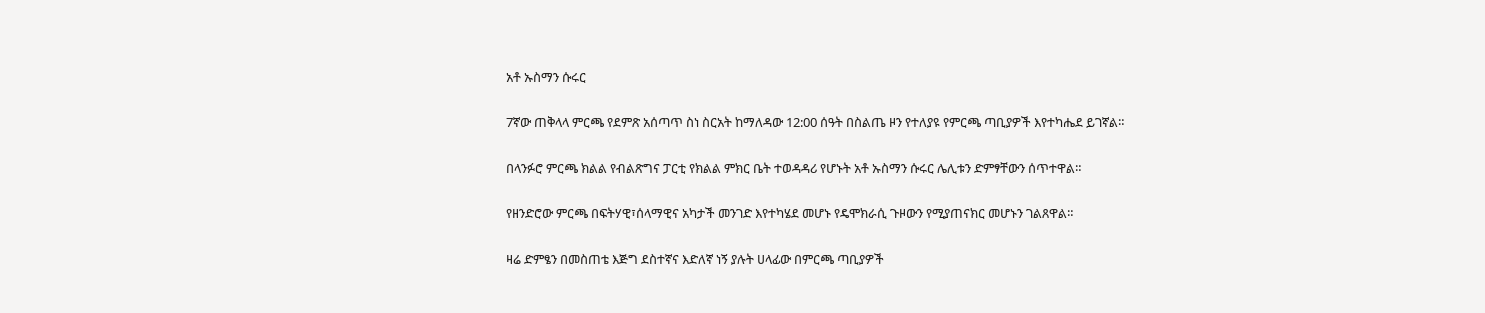አቶ ኡስማን ሱሩር

7ኛው ጠቅላላ ምርጫ የደምጽ አሰጣጥ ስነ ስርአት ከማለዳው 12:00 ሰዓት በስልጤ ዞን የተለያዩ የምርጫ ጣቢያዎች እየተካሔደ ይገኛል።

በላንፉሮ ምርጫ ክልል የብልጽግና ፓርቲ የክልል ምክር ቤት ተወዳዳሪ የሆኑት አቶ ኡስማን ሱሩር ሌሊቱን ድምፃቸውን ሰጥተዋል።

የዘንድሮው ምርጫ በፍትሃዊ፣ሰላማዊና አካታች መንገድ እየተካሄደ መሆኑ የዴሞክራሲ ጉዞውን የሚያጠናክር መሆኑን ገልጸዋል።

ዛሬ ድምፄን በመስጠቴ እጅግ ደስተኛና እድለኛ ነኝ ያሉት ሀላፊው በምርጫ ጣቢያዎች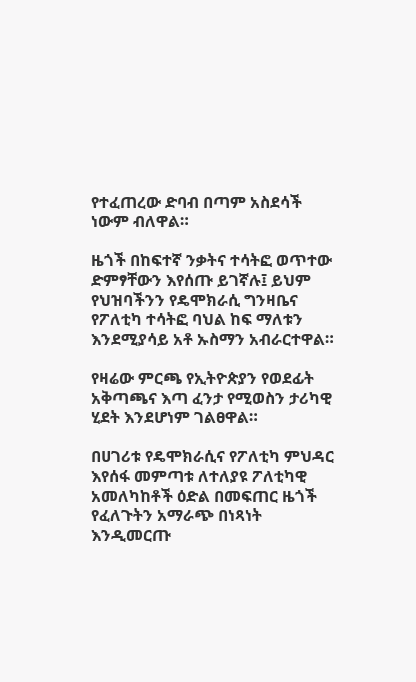የተፈጠረው ድባብ በጣም አስደሳች ነውም ብለዋል።

ዜጎች በከፍተኛ ንቃትና ተሳትፎ ወጥተው ድምፃቸውን እየሰጡ ይገኛሉ፤ ይህም የህዝባችንን የዴሞክራሲ ግንዛቤና የፖለቲካ ተሳትፎ ባህል ከፍ ማለቱን እንደሚያሳይ አቶ ኡስማን አብራርተዋል።

የዛሬው ምርጫ የኢትዮጵያን የወደፊት አቅጣጫና እጣ ፈንታ የሚወስን ታሪካዊ ሂደት እንደሆነም ገልፀዋል።

በሀገሪቱ የዴሞክራሲና የፖለቲካ ምህዳር እየሰፋ መምጣቱ ለተለያዩ ፖለቲካዊ አመለካከቶች ዕድል በመፍጠር ዜጎች የፈለጉትን አማራጭ በነጻነት እንዲመርጡ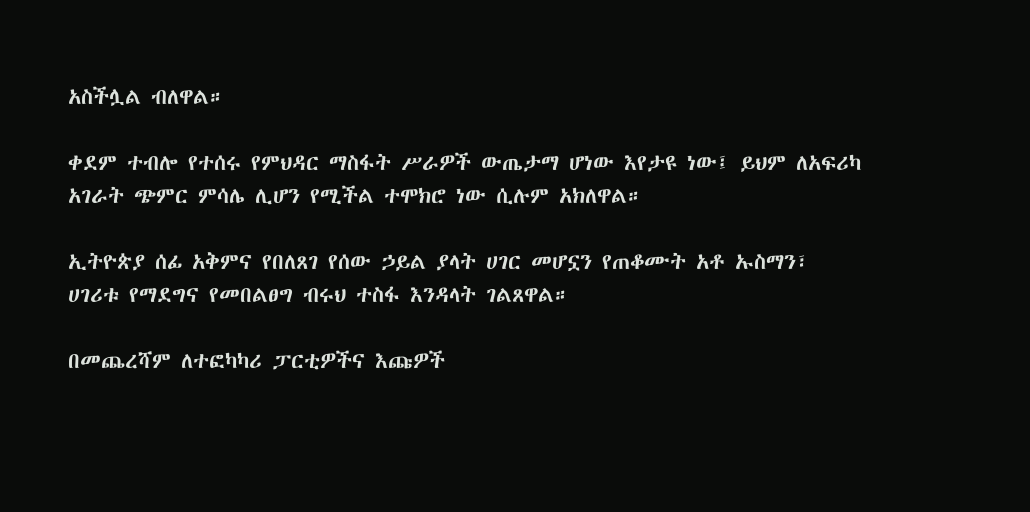አስችሏል ብለዋል።

ቀደም ተብሎ የተሰሩ የምህዳር ማስፋት ሥራዎች ውጤታማ ሆነው እየታዩ ነው፤ ይህም ለአፍሪካ አገራት ጭምር ምሳሌ ሊሆን የሚችል ተሞክሮ ነው ሲሉም አክለዋል።

ኢትዮጵያ ሰፊ አቅምና የበለጸገ የሰው ኃይል ያላት ሀገር መሆኗን የጠቆሙት አቶ ኡስማን፣ ሀገሪቱ የማደግና የመበልፀግ ብሩህ ተስፋ እንዳላት ገልጸዋል።

በመጨረሻም ለተፎካካሪ ፓርቲዎችና እጩዎች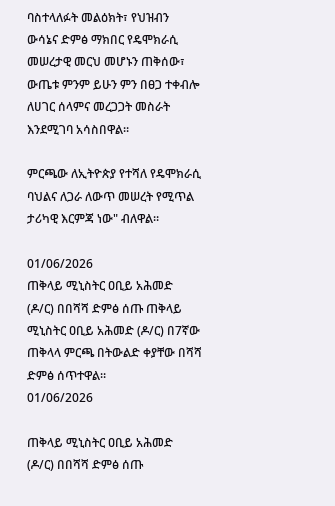ባስተላለፉት መልዕክት፣ የህዝብን ውሳኔና ድምፅ ማክበር የዴሞክራሲ መሠረታዊ መርህ መሆኑን ጠቅሰው፣ ውጤቱ ምንም ይሁን ምን በፀጋ ተቀብሎ ለሀገር ሰላምና መረጋጋት መስራት እንደሚገባ አሳስበዋል።

ምርጫው ለኢትዮጵያ የተሻለ የዴሞክራሲ ባህልና ለጋራ ለውጥ መሠረት የሚጥል ታሪካዊ እርምጃ ነው" ብለዋል።

01/06/2026
ጠቅላይ ሚኒስትር ዐቢይ አሕመድ (ዶ/ር) በበሻሻ ድምፅ ሰጡ ጠቅላይ ሚኒስትር ዐቢይ አሕመድ (ዶ/ር) በ7ኛው ጠቅላላ ምርጫ በትውልድ ቀያቸው በሻሻ ድምፅ ሰጥተዋል።
01/06/2026

ጠቅላይ ሚኒስትር ዐቢይ አሕመድ (ዶ/ር) በበሻሻ ድምፅ ሰጡ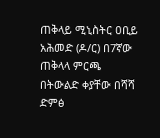ጠቅላይ ሚኒስትር ዐቢይ አሕመድ (ዶ/ር) በ7ኛው ጠቅላላ ምርጫ በትውልድ ቀያቸው በሻሻ ድምፅ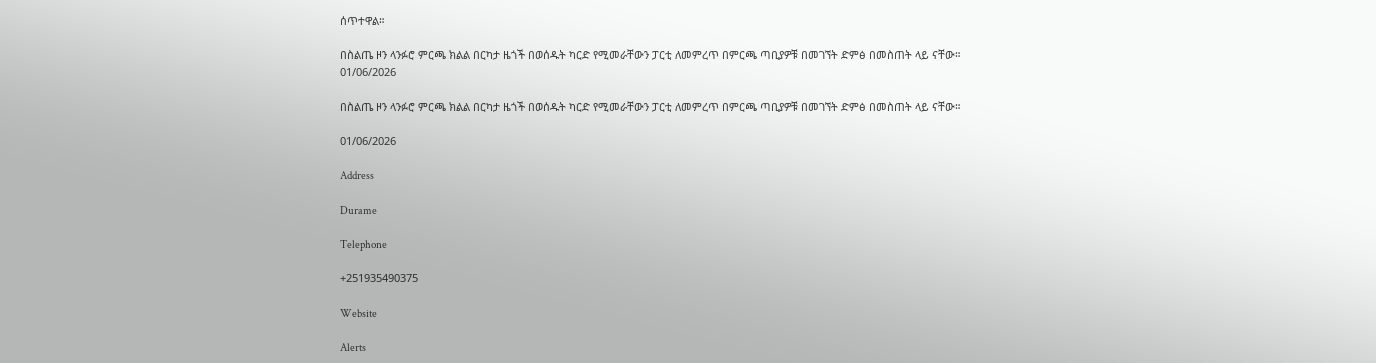ሰጥተዋል።

በስልጤ ዞን ላንፉሮ ምርጫ ክልል በርካታ ዜጎች በወሰዱት ካርድ የሚመራቸውን ፓርቲ ለመምረጥ በምርጫ ጣቢያዎቹ በመገኘት ድምፅ በመስጠት ላይ ናቸው።
01/06/2026

በስልጤ ዞን ላንፉሮ ምርጫ ክልል በርካታ ዜጎች በወሰዱት ካርድ የሚመራቸውን ፓርቲ ለመምረጥ በምርጫ ጣቢያዎቹ በመገኘት ድምፅ በመስጠት ላይ ናቸው።

01/06/2026

Address

Durame

Telephone

+251935490375

Website

Alerts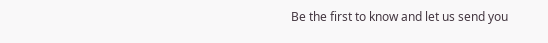Be the first to know and let us send you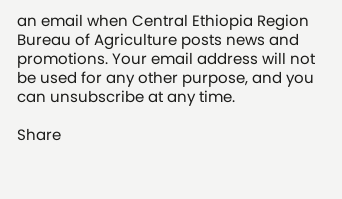an email when Central Ethiopia Region Bureau of Agriculture posts news and promotions. Your email address will not be used for any other purpose, and you can unsubscribe at any time.

Share